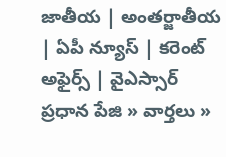జాతీయ | అంతర్జాతీయ | ఏపీ న్యూస్ | కరెంట్ అఫైర్స్ | వైఎస్సార్
ప్రధాన పేజి » వార్తలు »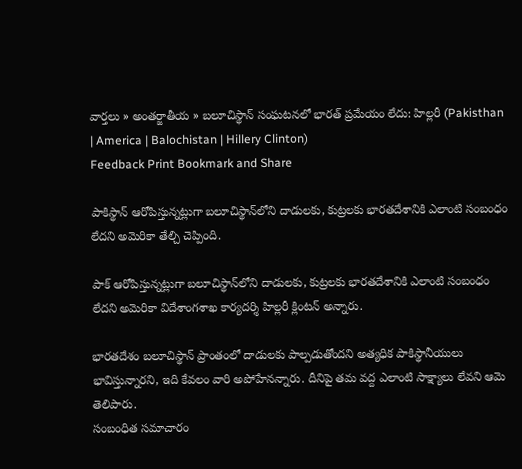వార్తలు » అంతర్జాతీయ » బలూచిస్థాన్‌ సంఘటనలో భారత్‌‍ ప్రమేయం లేదు: హిల్లరీ (Pakisthan | America | Balochistan | Hillery Clinton)
Feedback Print Bookmark and Share

పాకిస్థాన్ ఆరోపిస్తున్నట్లుగా బలూచిస్థాన్‌లోని దాడులకు, కుట్రలకు భారతదేశానికి ఎలాంటి సంబంధం లేదని అమెరికా తేల్చి చెప్పింది.

పాక్ ఆరోపిస్తున్నట్లుగా బలూచిస్థాన్‌లోని దాడులకు, కుట్రలకు భారతదేశానికి ఎలాంటి సంబంధం లేదని అమెరికా విదేశాంగశాఖ కార్యదర్శి హిల్లరీ క్లింటన్ అన్నారు.

భారతదేశం బలూచిస్థాన్ ప్రాంతంలో దాడులకు పాల్పడుతోందని అత్యధిక పాకిస్థానీయులు భావిస్తున్నారని, ఇది కేవలం వారి అపోహేనన్నారు. దీనిపై తమ వద్ద ఎలాంటి సాక్ష్యాలు లేవని ఆమె తెలిపారు.
సంబంధిత సమాచారం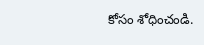కోసం శోధించండి.